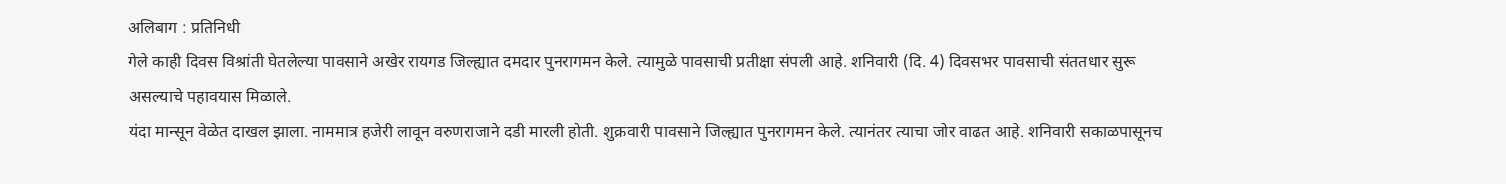अलिबाग : प्रतिनिधी
गेले काही दिवस विश्रांती घेतलेल्या पावसाने अखेर रायगड जिल्ह्यात दमदार पुनरागमन केले. त्यामुळे पावसाची प्रतीक्षा संपली आहे. शनिवारी (दि. 4) दिवसभर पावसाची संततधार सुरू असल्याचे पहावयास मिळाले.
यंदा मान्सून वेळेत दाखल झाला. नाममात्र हजेरी लावून वरुणराजाने दडी मारली होती. शुक्रवारी पावसाने जिल्ह्यात पुनरागमन केले. त्यानंतर त्याचा जोर वाढत आहे. शनिवारी सकाळपासूनच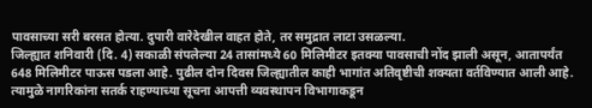पावसाच्या सरी बरसत होत्या. दुपारी वारेदेखील वाहत होते, तर समुद्रात लाटा उसळल्या.
जिल्ह्यात शनिवारी (दि. 4) सकाळी संपलेल्या 24 तासांमध्ये 60 मिलिमीटर इतक्या पावसाची नोंद झाली असून, आतापर्यंत 648 मिलिमीटर पाऊस पडला आहे. पुढील दोन दिवस जिल्ह्यातील काही भागांत अतिवृष्टीची शक्यता वर्तविण्यात आली आहे. त्यामुळे नागरिकांना सतर्क राहण्याच्या सूचना आपत्ती व्यवस्थापन विभागाकडून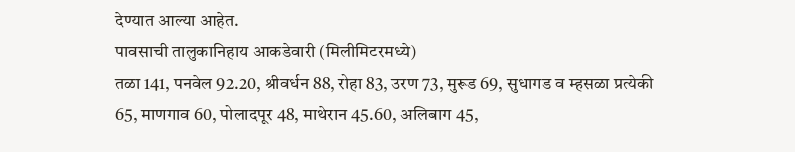देण्यात आल्या आहेत.
पावसाची तालुकानिहाय आकडेवारी (मिलीमिटरमध्ये)
तळा 141, पनवेल 92.20, श्रीवर्धन 88, रोहा 83, उरण 73, मुरूड 69, सुधागड व म्हसळा प्रत्येकी 65, माणगाव 60, पोलादपूर 48, माथेरान 45.60, अलिबाग 45,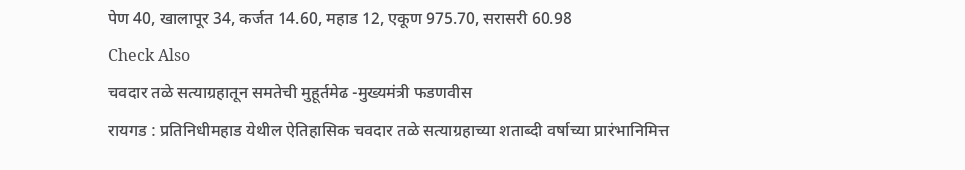पेण 40, खालापूर 34, कर्जत 14.60, महाड 12, एकूण 975.70, सरासरी 60.98
Check Also
चवदार तळे सत्याग्रहातून समतेची मुहूर्तमेढ -मुख्यमंत्री फडणवीस
रायगड : प्रतिनिधीमहाड येथील ऐतिहासिक चवदार तळे सत्याग्रहाच्या शताब्दी वर्षाच्या प्रारंभानिमित्त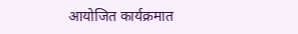आयोजित कार्यक्रमात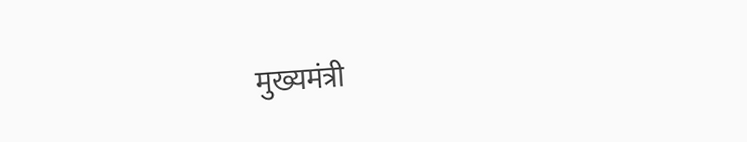मुख्यमंत्री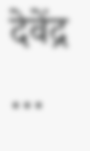देवेंद्र …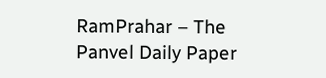RamPrahar – The Panvel Daily Paper